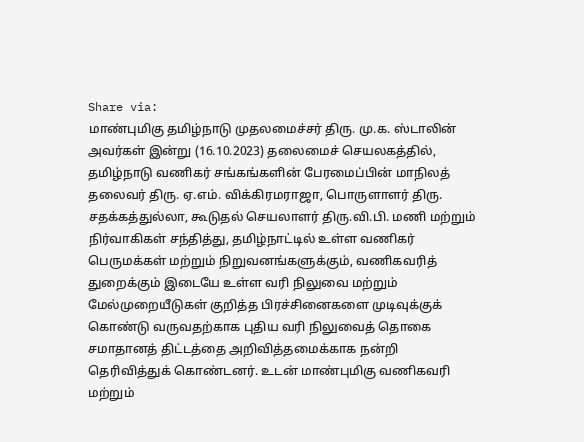Share via:
மாண்புமிகு தமிழ்நாடு முதலமைச்சர் திரு. மு.க. ஸ்டாலின் அவர்கள் இன்று (16.10.2023) தலைமைச் செயலகத்தில், தமிழ்நாடு வணிகர் சங்கங்களின் பேரமைப்பின் மாநிலத் தலைவர் திரு. ஏ.எம். விக்கிரமராஜா, பொருளாளர் திரு. சதக்கத்துல்லா, கூடுதல் செயலாளர் திரு.வி.பி. மணி மற்றும் நிர்வாகிகள் சந்தித்து, தமிழ்நாட்டில் உள்ள வணிகர் பெருமக்கள் மற்றும் நிறுவனங்களுக்கும், வணிகவரித் துறைக்கும் இடையே உள்ள வரி நிலுவை மற்றும் மேல்முறையீடுகள் குறித்த பிரச்சினைகளை முடிவுக்குக் கொண்டு வருவதற்காக புதிய வரி நிலுவைத் தொகை சமாதானத் திட்டத்தை அறிவித்தமைக்காக நன்றி தெரிவித்துக் கொண்டனர். உடன் மாண்புமிகு வணிகவரி மற்றும்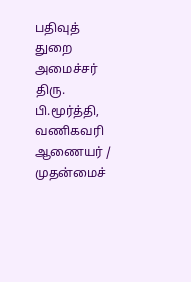பதிவுத் துறை அமைச்சர் திரு. பி.மூர்த்தி, வணிகவரி ஆணையர் / முதன்மைச்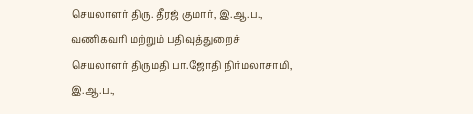செயலாளர் திரு. தீரஜ் குமார், இ.ஆ.ப., வணிகவரி மற்றும் பதிவுத்துறைச் செயலாளர் திருமதி பா.ஜோதி நிர்மலாசாமி, இ.ஆ.ப.,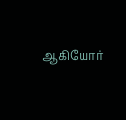ஆகியோர்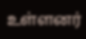உள்ளனர்